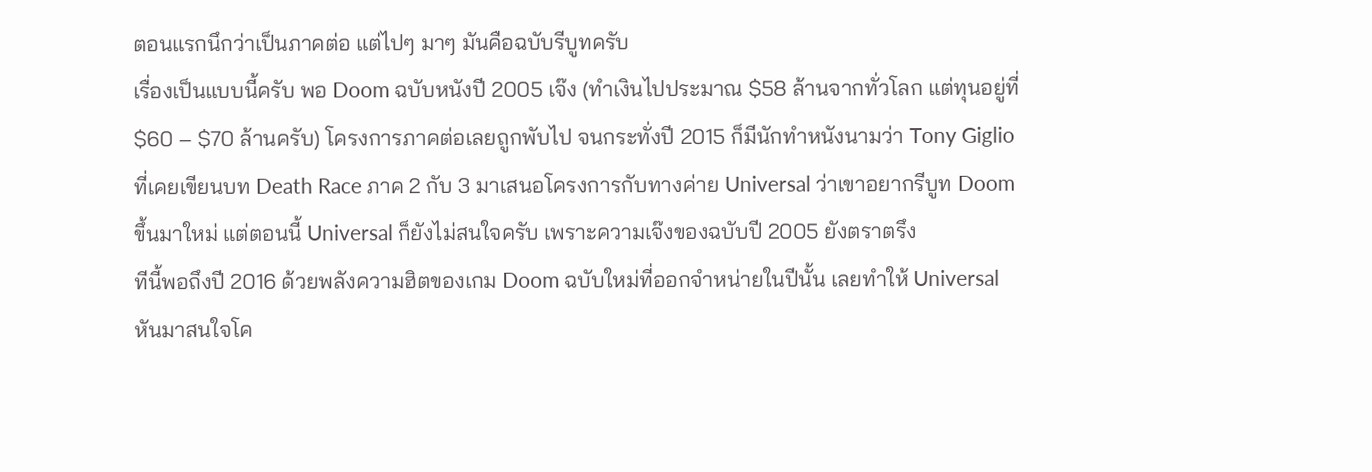ตอนแรกนึกว่าเป็นภาคต่อ แต่ไปๆ มาๆ มันคือฉบับรีบูทครับ
เรื่องเป็นแบบนี้ครับ พอ Doom ฉบับหนังปี 2005 เจ๊ง (ทำเงินไปประมาณ $58 ล้านจากทั่วโลก แต่ทุนอยู่ที่ $60 – $70 ล้านครับ) โครงการภาคต่อเลยถูกพับไป จนกระทั่งปี 2015 ก็มีนักทำหนังนามว่า Tony Giglio ที่เคยเขียนบท Death Race ภาค 2 กับ 3 มาเสนอโครงการกับทางค่าย Universal ว่าเขาอยากรีบูท Doom ขึ้นมาใหม่ แต่ตอนนี้ Universal ก็ยังไม่สนใจครับ เพราะความเจ๊งของฉบับปี 2005 ยังตราตรึง
ทีนี้พอถึงปี 2016 ด้วยพลังความฮิตของเกม Doom ฉบับใหม่ที่ออกจำหน่ายในปีนั้น เลยทำให้ Universal หันมาสนใจโค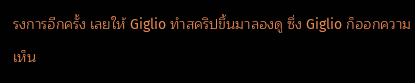รงการอีกครั้ง เลยให้ Giglio ทำสคริปขึ้นมาลองดู ซึ่ง Giglio ก็ออกความเห็น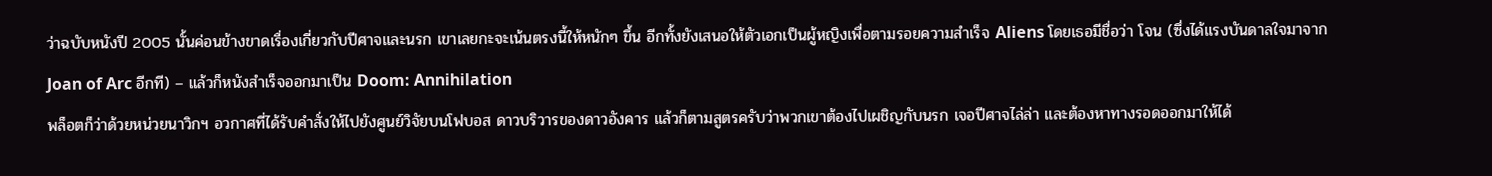ว่าฉบับหนังปี 2005 นั้นค่อนข้างขาดเรื่องเกี่ยวกับปีศาจและนรก เขาเลยกะจะเน้นตรงนี้ให้หนักๆ ขึ้น อีกทั้งยังเสนอให้ตัวเอกเป็นผู้หญิงเพื่อตามรอยความสำเร็จ Aliens โดยเธอมีชื่อว่า โจน (ซึ่งได้แรงบันดาลใจมาจาก Joan of Arc อีกที) – แล้วก็หนังสำเร็จออกมาเป็น Doom: Annihilation
พล็อตก็ว่าด้วยหน่วยนาวิกฯ อวกาศที่ได้รับคำสั่งให้ไปยังศูนย์วิจัยบนโฟบอส ดาวบริวารของดาวอังคาร แล้วก็ตามสูตรครับว่าพวกเขาต้องไปเผชิญกับนรก เจอปีศาจไล่ล่า และต้องหาทางรอดออกมาให้ได้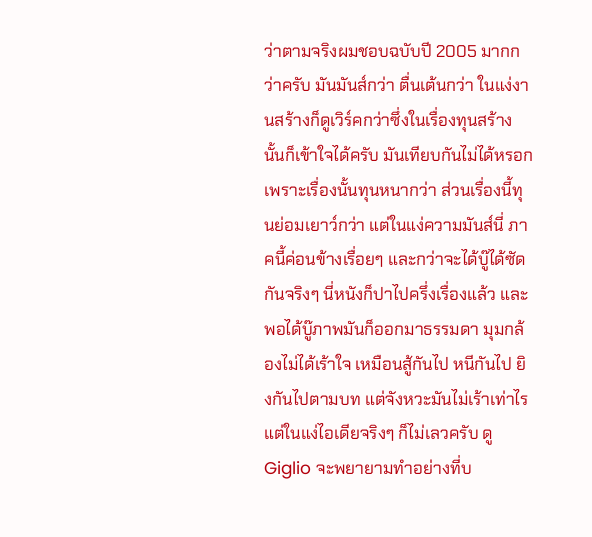ว่าตามจริงผมชอบฉบับปี 2005 มากกว่าครับ มันมันส์กว่า ตื่นเต้นกว่า ในแง่งานสร้างก็ดูเวิร์คกว่าซึ่งในเรื่องทุนสร้างนั้นก็เข้าใจได้ครับ มันเทียบกันไม่ได้หรอกเพราะเรื่องนั้นทุนหนากว่า ส่วนเรื่องนี้ทุนย่อมเยาว์กว่า แต่ในแง่ความมันส์นี่ ภาคนี้ค่อนข้างเรื่อยๆ และกว่าจะได้บู๊ได้ซัดกันจริงๆ นี่หนังก็ปาไปครึ่งเรื่องแล้ว และพอได้บู๊ภาพมันก็ออกมาธรรมดา มุมกล้องไม่ได้เร้าใจ เหมือนสู้กันไป หนีกันไป ยิงกันไปตามบท แต่จังหวะมันไม่เร้าเท่าไร
แต่ในแง่ไอเดียจริงๆ ก็ไม่เลวครับ ดู Giglio จะพยายามทำอย่างที่บ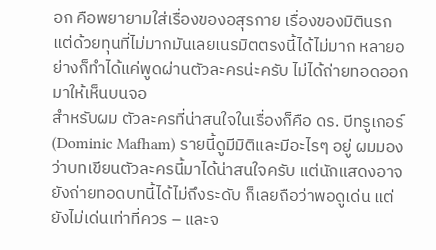อก คือพยายามใส่เรื่องของอสุรกาย เรื่องของมิตินรก แต่ด้วยทุนที่ไม่มากมันเลยเนรมิตตรงนี้ได้ไม่มาก หลายอย่างก็ทำได้แค่พูดผ่านตัวละครน่ะครับ ไม่ได้ถ่ายทอดออกมาให้เห็นบนจอ
สำหรับผม ตัวละครที่น่าสนใจในเรื่องก็คือ ดร. บีทรูเกอร์ (Dominic Mafham) รายนี้ดูมีมิติและมีอะไรๆ อยู่ ผมมองว่าบทเขียนตัวละครนี้มาได้น่าสนใจครับ แต่นักแสดงอาจยังถ่ายทอดบทนี้ได้ไม่ถึงระดับ ก็เลยถือว่าพอดูเด่น แต่ยังไม่เด่นเท่าที่ควร – และจ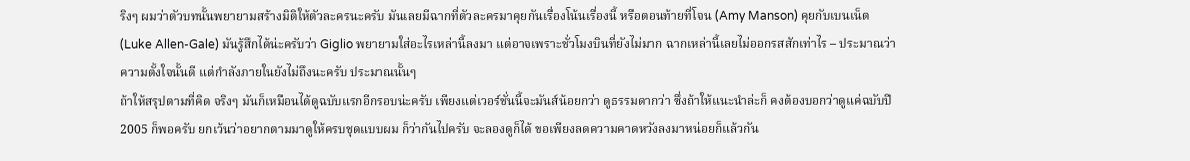ริงๆ ผมว่าตัวบทนั้นพยายามสร้างมิติให้ตัวละครนะครับ มันเลยมีฉากที่ตัวละครมาคุยกันเรื่องโน้นเรื่องนี้ หรือตอนท้ายที่โจน (Amy Manson) คุยกับเบนเน็ต (Luke Allen-Gale) มันรู้สึกได้น่ะครับว่า Giglio พยายามใส่อะไรเหล่านี้ลงมา แต่อาจเพราะชั่วโมงบินที่ยังไม่มาก ฉากเหล่านี้เลยไม่ออกรสสักเท่าไร – ประมาณว่าความตั้งใจนั้นดี แต่กำลังภายในยังไม่ถึงนะครับ ประมาณนั้นๆ
ถ้าให้สรุปตามที่คิด จริงๆ มันก็เหมือนได้ดูฉบับแรกอีกรอบน่ะครับ เพียงแต่เวอร์ชั่นนี้จะมันส์น้อยกว่า ดูธรรมดากว่า ซึ่งถ้าให้แนะนำล่ะก็ คงต้องบอกว่าดูแค่ฉบับปี 2005 ก็พอครับ ยกเว้นว่าอยากตามมาดูให้ครบชุดแบบผม ก็ว่ากันไปครับ จะลองดูก็ได้ ขอเพียงลดความคาดหวังลงมาหน่อยก็แล้วกัน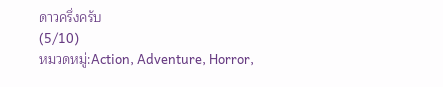ดาวครึ่งครับ
(5/10)
หมวดหมู่:Action, Adventure, Horror,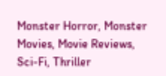Monster Horror, Monster Movies, Movie Reviews, Sci-Fi, Thriller